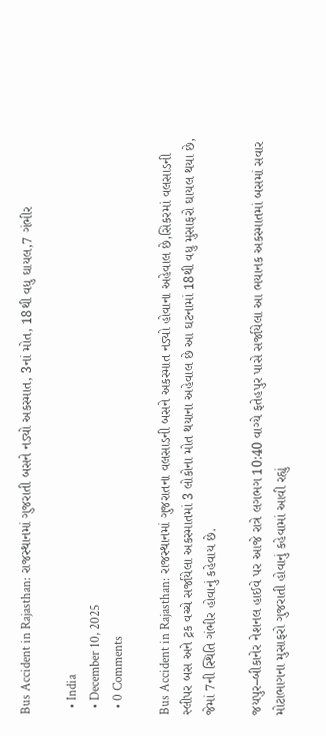Bus Accident in Rajasthan: રાજસ્થાનમાં ગુજરાતી બસને નડ્યો અકસ્માત, 3નાં મોત, 18થી વધુ ઘાયલ,7 ગંભીર

  • India
  • December 10, 2025
  • 0 Comments

Bus Accident in Rajasthan: રાજસ્થાનમાં ગુજરાતના વલસાડની બસને અકસ્માત નડ્યો હોવાના અહેવાલ છે,સિકરમાં વલસાડની સ્લીપર બસ અને ટ્રક વચ્ચે સર્જાયેલા અકસ્માતમાં 3 લોકોના મોત થયાના અહેવાલ છે આ ઘટનામાં 18થી વધુ મુસાફરો ઘાયલ થયા છે, જેમાં 7ની સ્થિતિ ગંભીર હોવાનું કહેવાય છે.

જયપુર–બીકાનેર નેશનલ હાઈવે પર આજે રાત્રે લગભગ 10:40 વાગ્યે ફતેહપુર પાસે સર્જાયેલા આ ભયાનક અકસ્માતમાં બસમાં સવાર મોટાભાગના મુસાફરો ગુજરાતી હોવાનું કહેવામાં આવી રહ્યું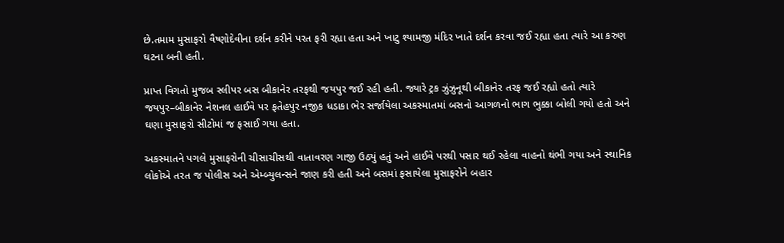છે.તમામ મુસાફરો વૈષ્ણોદેવીના દર્શન કરીને પરત ફરી રહ્યા હતા અને ખાટુ શ્યામજી મંદિર ખાતે દર્શન કરવા જઈ રહ્યા હતા ત્યારે આ કરુણ ઘટના બની હતી.

પ્રાપ્ત વિગતો મુજબ સ્લીપર બસ બીકાનેર તરફથી જયપુર જઈ રહી હતી. જ્યારે ટ્રક ઝુંઝુનૂથી બીકાનેર તરફ જઈ રહ્યો હતો ત્યારે જયપુર–બીકાનેર નેશનલ હાઈવે પર ફતેહપુર નજીક ધડાકા ભેર સર્જાયેલા અકસ્માતમાં બસનો આગળનો ભાગ ભુક્કા બોલી ગયો હતો અને ઘણા મુસાફરો સીટોમાં જ ફસાઈ ગયા હતા.

અકસ્માતને પગલે મુસાફરોની ચીસાચીસથી વાતાવરણ ગાજી ઉઠ્યું હતું અને હાઈવે પરથી પસાર થઈ રહેલા વાહનો થંભી ગયા અને સ્થાનિક લોકોએ તરત જ પોલીસ અને એમ્બ્યુલન્સને જાણ કરી હતી અને બસમાં ફસાયેલા મુસાફરોને બહાર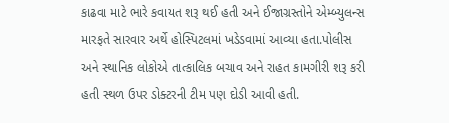કાઢવા માટે ભારે કવાયત શરૂ થઈ હતી અને ઈજાગ્રસ્તોને એમ્બ્યુલન્સ મારફતે સારવાર અર્થે હોસ્પિટલમાં ખડેડવામાં આવ્યા હતા.પોલીસ અને સ્થાનિક લોકોએ તાત્કાલિક બચાવ અને રાહત કામગીરી શરૂ કરી હતી સ્થળ ઉપર ડોક્ટરની ટીમ પણ દોડી આવી હતી.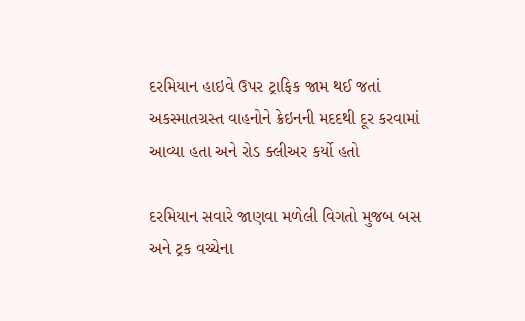દરમિયાન હાઇવે ઉપર ટ્રાફિક જામ થઈ જતાં અકસ્માતગ્રસ્ત વાહનોને ક્રેઇનની મદદથી દૂર કરવામાં આવ્યા હતા અને રોડ ક્લીઅર કર્યો હતો

દરમિયાન સવારે જાણવા મળેલી વિગતો મુજબ બસ અને ટ્રક વચ્ચેના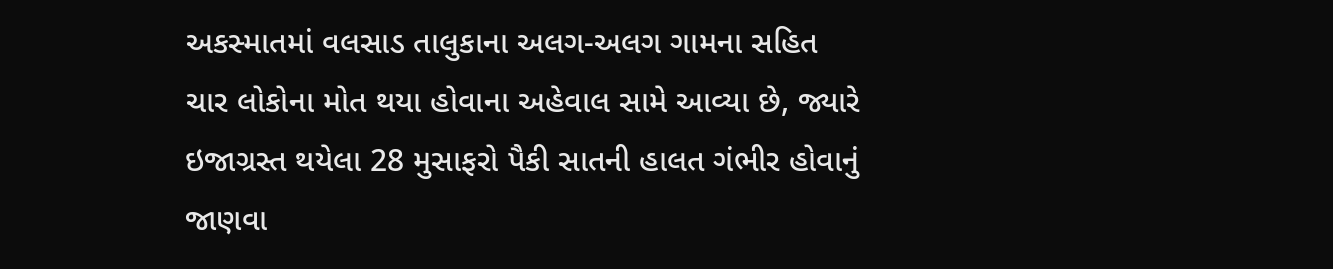અકસ્માતમાં વલસાડ તાલુકાના અલગ-અલગ ગામના સહિત ચાર લોકોના મોત થયા હોવાના અહેવાલ સામે આવ્યા છે, જ્યારે ઇજાગ્રસ્ત થયેલા 28 મુસાફરો પૈકી સાતની હાલત ગંભીર હોવાનું જાણવા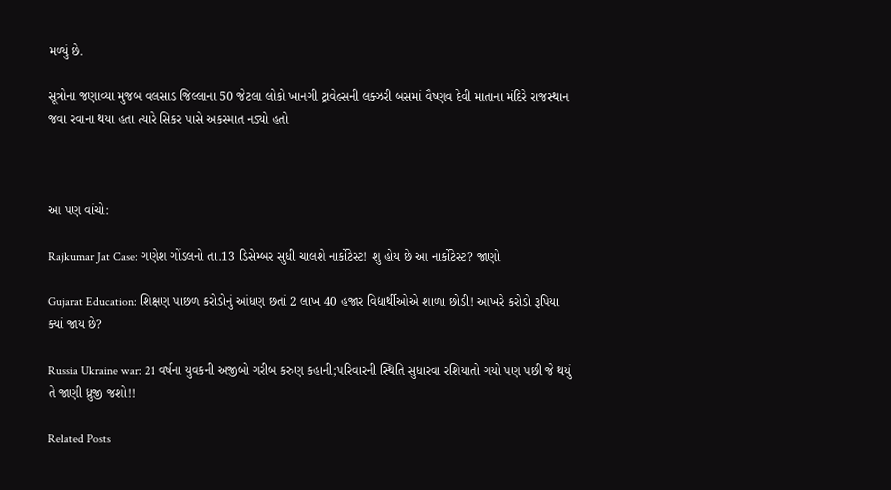મળ્યું છે.

સૂત્રોના જણાવ્યા મુજબ વલસાડ જિલ્લાના 50 જેટલા લોકો ખાનગી ટ્રાવેલ્સની લક્ઝરી બસમાં વૈષ્ણવ દેવી માતાના મંદિરે રાજસ્થાન જવા રવાના થયા હતા ત્યારે સિકર પાસે અકસ્માત નડ્યો હતો



આ પણ વાંચો:

Rajkumar Jat Case: ગણેશ ગોંડલનો તા.13 ડિસેમ્બર સુધી ચાલશે નાર્કોટેસ્ટ! શુ હોય છે આ નાર્કોટેસ્ટ? જાણો

Gujarat Education: શિક્ષણ પાછળ કરોડોનું આંધણ છતાં 2 લાખ 40 હજાર વિદ્યાર્થીઓએ શાળા છોડી! આખરે કરોડો રૂપિયા ક્યાં જાય છે?

Russia Ukraine war: 21 વર્ષના યુવકની અજીબો ગરીબ કરુણ કહાની;પરિવારની સ્થિતિ સુધારવા રશિયાતો ગયો પણ પછી જે થયું તે જાણી ધ્રુજી જશો!!

Related Posts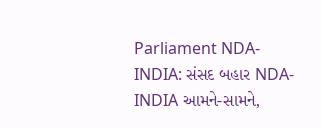Parliament NDA-INDIA: સંસદ બહાર NDA-INDIA આમને-સામને,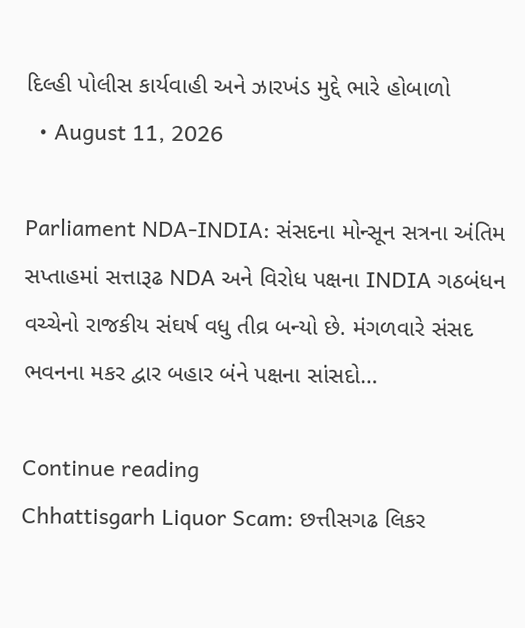દિલ્હી પોલીસ કાર્યવાહી અને ઝારખંડ મુદ્દે ભારે હોબાળો
  • August 11, 2026

Parliament NDA-INDIA: સંસદના મોન્સૂન સત્રના અંતિમ સપ્તાહમાં સત્તારૂઢ NDA અને વિરોધ પક્ષના INDIA ગઠબંધન વચ્ચેનો રાજકીય સંઘર્ષ વધુ તીવ્ર બન્યો છે. મંગળવારે સંસદ ભવનના મકર દ્વાર બહાર બંને પક્ષના સાંસદો…

Continue reading
Chhattisgarh Liquor Scam: છત્તીસગઢ લિકર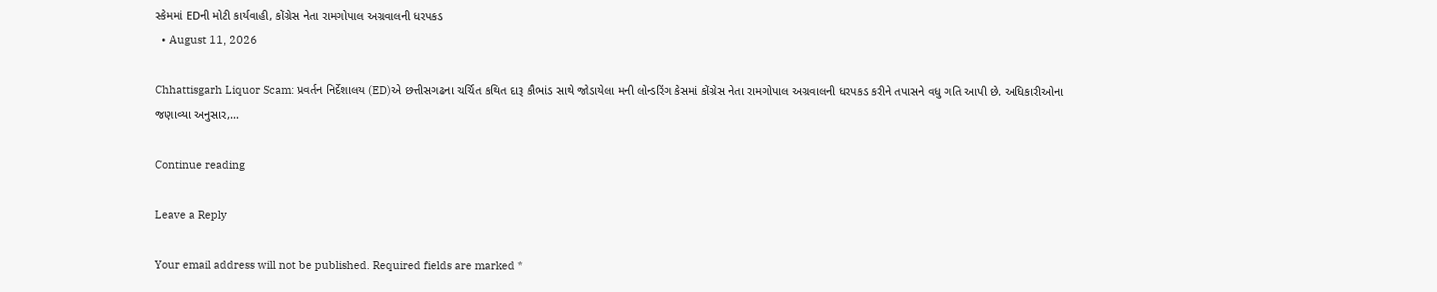સ્કેમમાં EDની મોટી કાર્યવાહી, કોંગ્રેસ નેતા રામગોપાલ અગ્રવાલની ધરપકડ
  • August 11, 2026

Chhattisgarh Liquor Scam: પ્રવર્તન નિર્દેશાલય (ED)એ છત્તીસગઢના ચર્ચિત કથિત દારૂ કૌભાંડ સાથે જોડાયેલા મની લોન્ડરિંગ કેસમાં કોંગ્રેસ નેતા રામગોપાલ અગ્રવાલની ધરપકડ કરીને તપાસને વધુ ગતિ આપી છે. અધિકારીઓના જણાવ્યા અનુસાર,…

Continue reading

Leave a Reply

Your email address will not be published. Required fields are marked *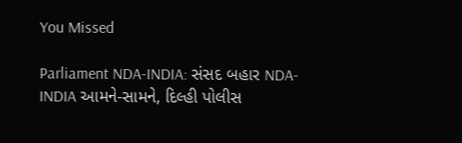You Missed

Parliament NDA-INDIA: સંસદ બહાર NDA-INDIA આમને-સામને, દિલ્હી પોલીસ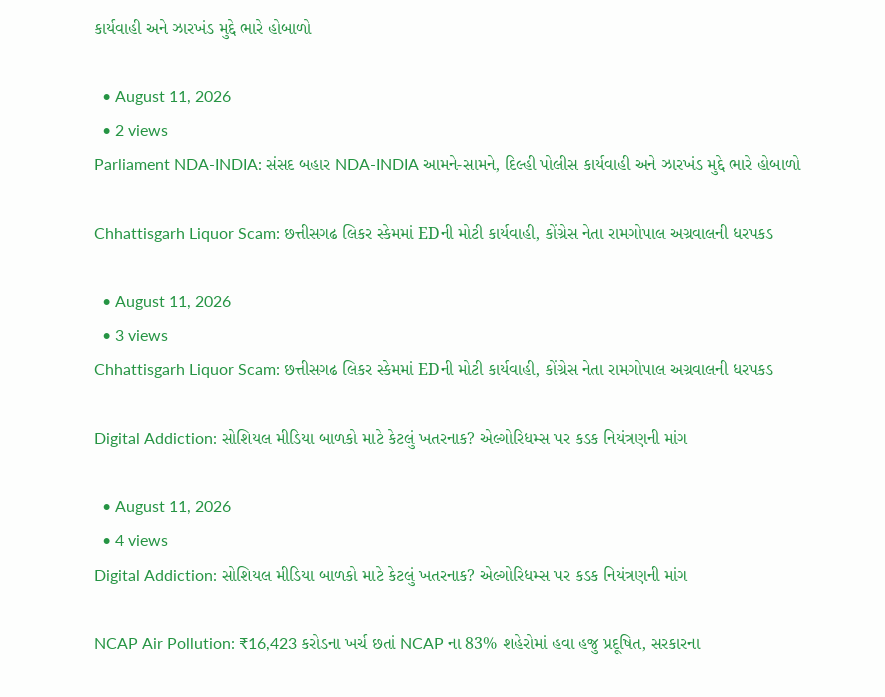કાર્યવાહી અને ઝારખંડ મુદ્દે ભારે હોબાળો

  • August 11, 2026
  • 2 views
Parliament NDA-INDIA: સંસદ બહાર NDA-INDIA આમને-સામને, દિલ્હી પોલીસ કાર્યવાહી અને ઝારખંડ મુદ્દે ભારે હોબાળો

Chhattisgarh Liquor Scam: છત્તીસગઢ લિકર સ્કેમમાં EDની મોટી કાર્યવાહી, કોંગ્રેસ નેતા રામગોપાલ અગ્રવાલની ધરપકડ

  • August 11, 2026
  • 3 views
Chhattisgarh Liquor Scam: છત્તીસગઢ લિકર સ્કેમમાં EDની મોટી કાર્યવાહી, કોંગ્રેસ નેતા રામગોપાલ અગ્રવાલની ધરપકડ

Digital Addiction: સોશિયલ મીડિયા બાળકો માટે કેટલું ખતરનાક? એલ્ગોરિધમ્સ પર કડક નિયંત્રણની માંગ

  • August 11, 2026
  • 4 views
Digital Addiction: સોશિયલ મીડિયા બાળકો માટે કેટલું ખતરનાક? એલ્ગોરિધમ્સ પર કડક નિયંત્રણની માંગ

NCAP Air Pollution: ₹16,423 કરોડના ખર્ચ છતાં NCAP ના 83% શહેરોમાં હવા હજુ પ્રદૂષિત, સરકારના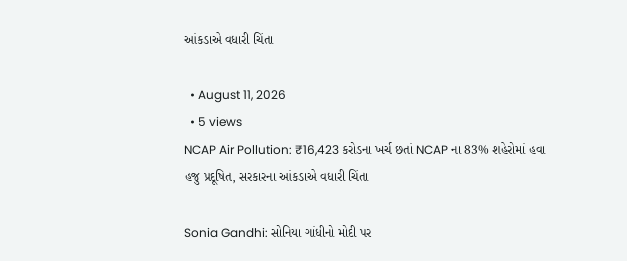આંકડાએ વધારી ચિંતા

  • August 11, 2026
  • 5 views
NCAP Air Pollution: ₹16,423 કરોડના ખર્ચ છતાં NCAP ના 83% શહેરોમાં હવા હજુ પ્રદૂષિત, સરકારના આંકડાએ વધારી ચિંતા

Sonia Gandhi: સોનિયા ગાંધીનો મોદી પર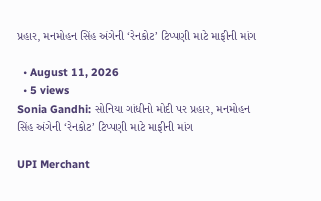પ્રહાર, મનમોહન સિંહ અંગેની ‘રેનકોટ’ ટિપ્પણી માટે માફીની માંગ

  • August 11, 2026
  • 5 views
Sonia Gandhi: સોનિયા ગાંધીનો મોદી પર પ્રહાર, મનમોહન સિંહ અંગેની ‘રેનકોટ’ ટિપ્પણી માટે માફીની માંગ

UPI Merchant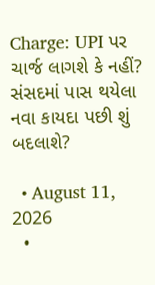Charge: UPI પર ચાર્જ લાગશે કે નહીં? સંસદમાં પાસ થયેલા નવા કાયદા પછી શું બદલાશે?

  • August 11, 2026
  •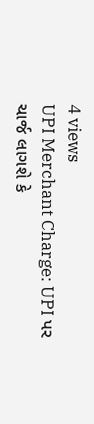4 views
UPI Merchant Charge: UPI પર ચાર્જ લાગશે કે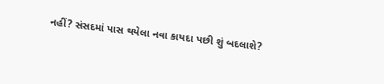નહીં? સંસદમાં પાસ થયેલા નવા કાયદા પછી શું બદલાશે?